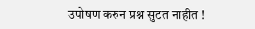उपोषण करुन प्रश्न सुटत नाहीत !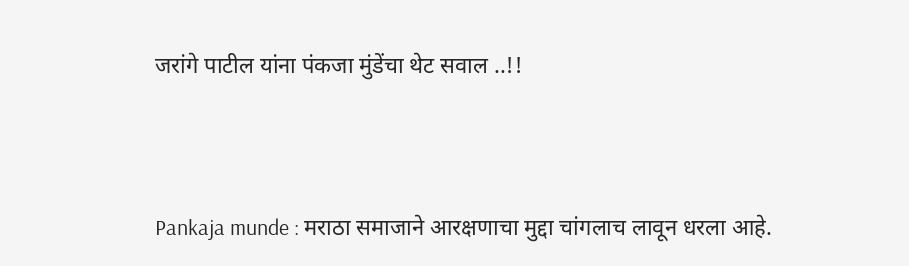जरांगे पाटील यांना पंकजा मुंडेंचा थेट सवाल ..!!




Pankaja munde : मराठा समाजाने आरक्षणाचा मुद्दा चांगलाच लावून धरला आहे.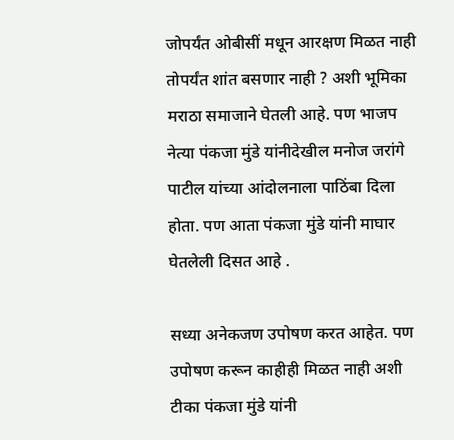जोपर्यंत ओबीसीं मधून आरक्षण मिळत नाही तोपर्यंत शांत बसणार नाही ? अशी भूमिका मराठा समाजाने घेतली आहे. पण भाजप नेत्या पंकजा मुंडे यांनीदेखील मनोज जरांगे पाटील यांच्या आंदोलनाला पाठिंबा दिला होता. पण आता पंकजा मुंडे यांनी माघार घेतलेली दिसत आहे .

सध्या अनेकजण उपोषण करत आहेत. पण उपोषण करून काहीही मिळत नाही अशी  टीका पंकजा मुंडे यांनी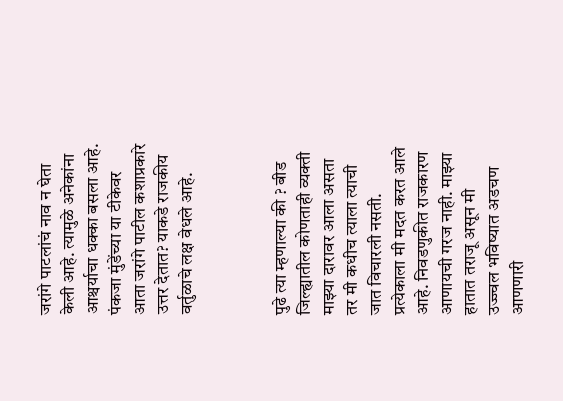जरांगे पाटलांचं नाव न घेता केली आहे. त्यामुळे अनेकांना आश्चर्याचा धक्का बसला आहे. पंकजा मुंडेंच्या या टीकेवर आता जरांगे पाटील कशाप्रकारे उत्तर देतात? याकडे राजकीय वर्तुळाचे लक्ष वेधले आहे.



पुढे त्या म्हणाल्या की ? बीड जिल्ह्यातील कोणताही व्यक्ती माझ्या दारावर आला असता तर मी कधीच त्याला त्याची जात विचारली नसती. प्रत्येकाला मी मदत करत आले आहे. निवडणुकीत राजकारण आणायची गरज नाही. माझ्या हातात तराजू असून मी उज्ज्वल भविष्यात अडचण आणणारी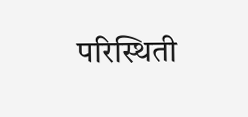परिस्थिती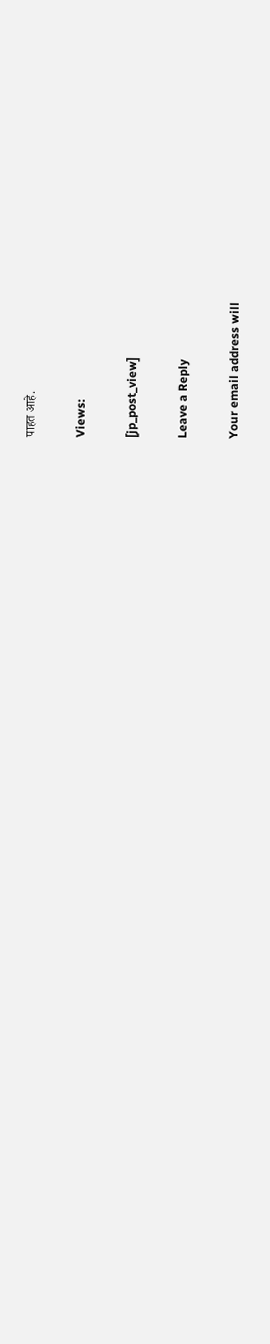पाहत आहे.

Views:

[jp_post_view]

Leave a Reply

Your email address will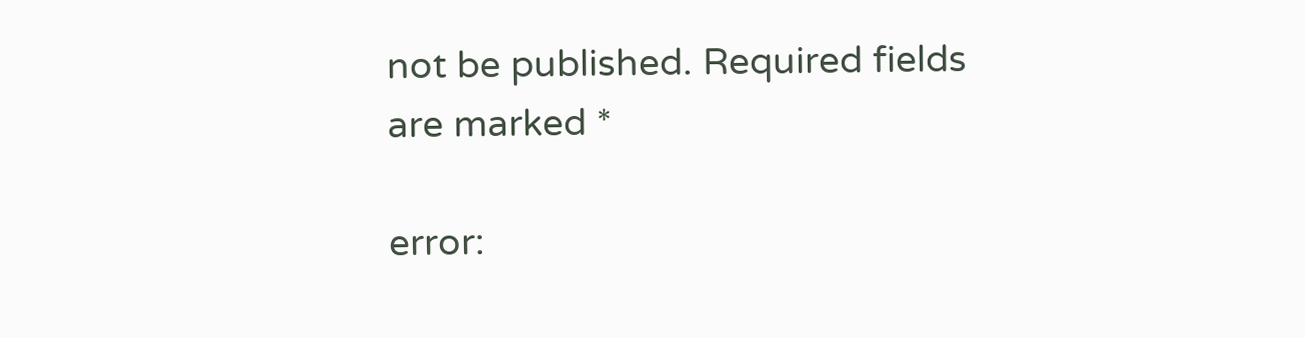not be published. Required fields are marked *

error: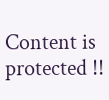Content is protected !!